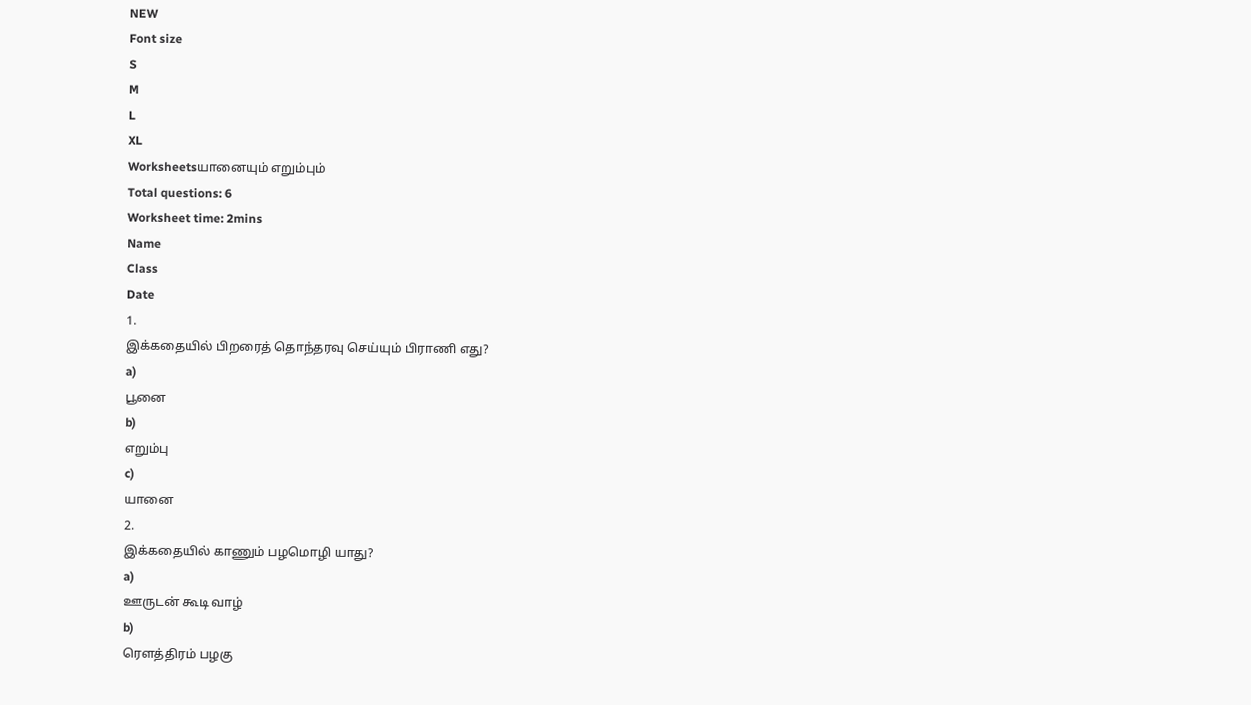NEW
Font size
S
M
L
XL
Worksheetsயானையும் எறும்பும்
Total questions: 6
Worksheet time: 2mins
Name
Class
Date
1.
இக்கதையில் பிறரைத் தொந்தரவு செய்யும் பிராணி எது?
a)
பூனை
b)
எறும்பு
c)
யானை
2.
இக்கதையில் காணும் பழமொழி யாது?
a)
ஊருடன் கூடி வாழ்
b)
ரௌத்திரம் பழகு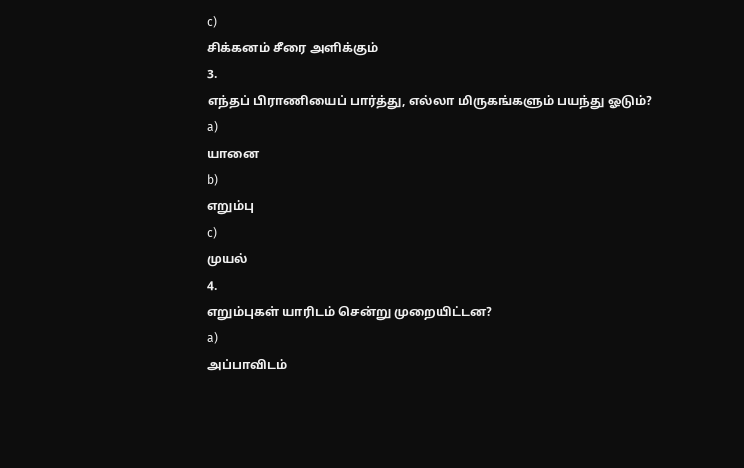c)
சிக்கனம் சீரை அளிக்கும்
3.
எந்தப் பிராணியைப் பார்த்து, எல்லா மிருகங்களும் பயந்து ஓடும்?
a)
யானை
b)
எறும்பு
c)
முயல்
4.
எறும்புகள் யாரிடம் சென்று முறையிட்டன?
a)
அப்பாவிடம்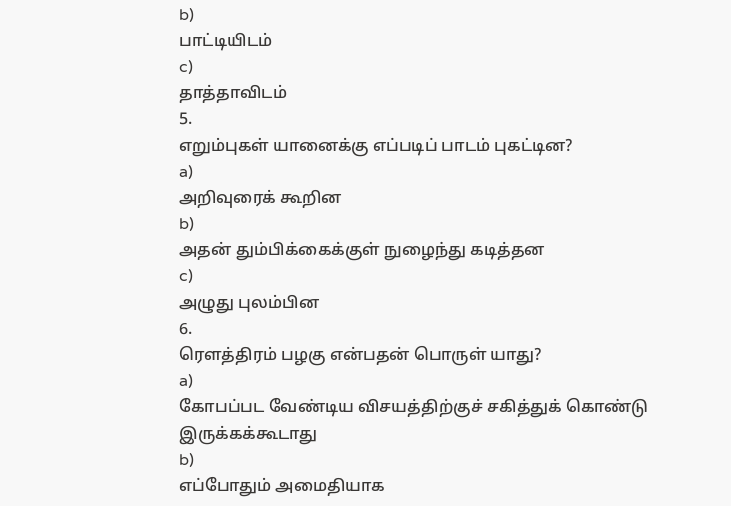b)
பாட்டியிடம்
c)
தாத்தாவிடம்
5.
எறும்புகள் யானைக்கு எப்படிப் பாடம் புகட்டின?
a)
அறிவுரைக் கூறின
b)
அதன் தும்பிக்கைக்குள் நுழைந்து கடித்தன
c)
அழுது புலம்பின
6.
ரௌத்திரம் பழகு என்பதன் பொருள் யாது?
a)
கோபப்பட வேண்டிய விசயத்திற்குச் சகித்துக் கொண்டு இருக்கக்கூடாது
b)
எப்போதும் அமைதியாக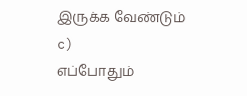இருக்க வேண்டும்
c)
எப்போதும்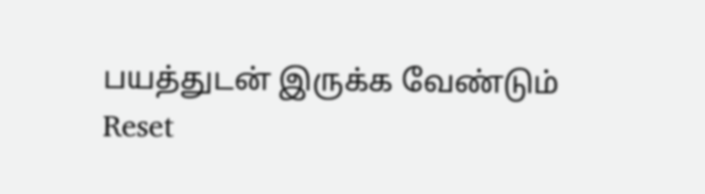பயத்துடன் இருக்க வேண்டும்
Reset